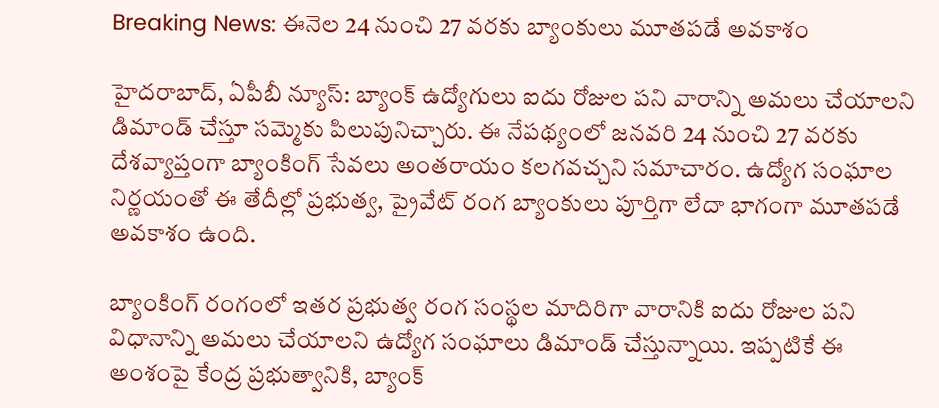Breaking News: ఈనెల 24 నుంచి 27 వరకు బ్యాంకులు మూతపడే అవకాశం

హైదరాబాద్, ఏపీబీ న్యూస్: బ్యాంక్ ఉద్యోగులు ఐదు రోజుల పని వారాన్ని అమలు చేయాలని డిమాండ్ చేస్తూ సమ్మెకు పిలుపునిచ్చారు. ఈ నేపథ్యంలో జనవరి 24 నుంచి 27 వరకు దేశవ్యాప్తంగా బ్యాంకింగ్ సేవలు అంతరాయం కలగవచ్చని సమాచారం. ఉద్యోగ సంఘాల నిర్ణయంతో ఈ తేదీల్లో ప్రభుత్వ, ప్రైవేట్ రంగ బ్యాంకులు పూర్తిగా లేదా భాగంగా మూతపడే అవకాశం ఉంది.

బ్యాంకింగ్ రంగంలో ఇతర ప్రభుత్వ రంగ సంస్థల మాదిరిగా వారానికి ఐదు రోజుల పని విధానాన్ని అమలు చేయాలని ఉద్యోగ సంఘాలు డిమాండ్ చేస్తున్నాయి. ఇప్పటికే ఈ అంశంపై కేంద్ర ప్రభుత్వానికి, బ్యాంక్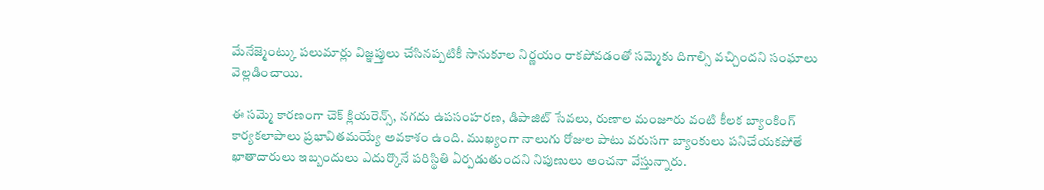మేనేజ్మెంట్కు పలుమార్లు విజ్ఞప్తులు చేసినప్పటికీ సానుకూల నిర్ణయం రాకపోవడంతో సమ్మెకు దిగాల్సి వచ్చిందని సంఘాలు వెల్లడించాయి.

ఈ సమ్మె కారణంగా చెక్ క్లియరెన్స్, నగదు ఉపసంహరణ, డిపాజిట్ సేవలు, రుణాల మంజూరు వంటి కీలక బ్యాంకింగ్ కార్యకలాపాలు ప్రభావితమయ్యే అవకాశం ఉంది. ముఖ్యంగా నాలుగు రోజుల పాటు వరుసగా బ్యాంకులు పనిచేయకపోతే ఖాతాదారులు ఇబ్బందులు ఎదుర్కొనే పరిస్థితి ఏర్పడుతుందని నిపుణులు అంచనా వేస్తున్నారు.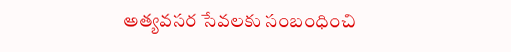అత్యవసర సేవలకు సంబంధించి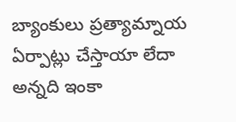బ్యాంకులు ప్రత్యామ్నాయ ఏర్పాట్లు చేస్తాయా లేదా అన్నది ఇంకా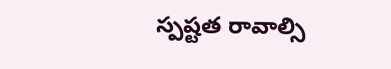స్పష్టత రావాల్సి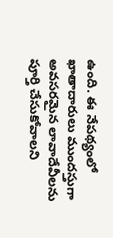ఉంది. ఈ నేపథ్యంలో ఖాతాదారులు ముందస్తుగా అవసరమైన లావాదేవీలను పూర్తి చేసుకోవాలని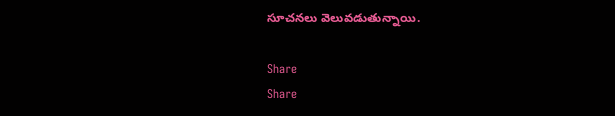సూచనలు వెలువడుతున్నాయి.

Share
Share